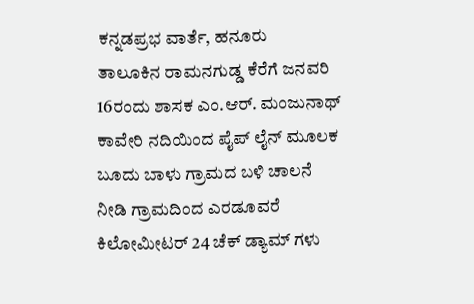ಕನ್ನಡಪ್ರಭ ವಾರ್ತೆ, ಹನೂರು
ತಾಲೂಕಿನ ರಾಮನಗುಡ್ಡ ಕೆರೆಗೆ ಜನವರಿ 16ರಂದು ಶಾಸಕ ಎಂ.ಆರ್. ಮಂಜುನಾಥ್ ಕಾವೇರಿ ನದಿಯಿಂದ ಪೈಪ್ ಲೈನ್ ಮೂಲಕ ಬೂದು ಬಾಳು ಗ್ರಾಮದ ಬಳಿ ಚಾಲನೆ ನೀಡಿ ಗ್ರಾಮದಿಂದ ಎರಡೂವರೆ ಕಿಲೋಮೀಟರ್ 24 ಚೆಕ್ ಡ್ಯಾಮ್ ಗಳು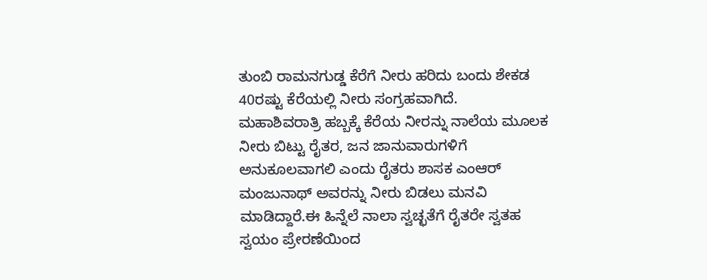ತುಂಬಿ ರಾಮನಗುಡ್ಡ ಕೆರೆಗೆ ನೀರು ಹರಿದು ಬಂದು ಶೇಕಡ 40ರಷ್ಟು ಕೆರೆಯಲ್ಲಿ ನೀರು ಸಂಗ್ರಹವಾಗಿದೆ.
ಮಹಾಶಿವರಾತ್ರಿ ಹಬ್ಬಕ್ಕೆ ಕೆರೆಯ ನೀರನ್ನು ನಾಲೆಯ ಮೂಲಕ ನೀರು ಬಿಟ್ಟು ರೈತರ, ಜನ ಜಾನುವಾರುಗಳಿಗೆ ಅನುಕೂಲವಾಗಲಿ ಎಂದು ರೈತರು ಶಾಸಕ ಎಂಆರ್ ಮಂಜುನಾಥ್ ಅವರನ್ನು ನೀರು ಬಿಡಲು ಮನವಿ ಮಾಡಿದ್ದಾರೆ.ಈ ಹಿನ್ನೆಲೆ ನಾಲಾ ಸ್ವಚ್ಛತೆಗೆ ರೈತರೇ ಸ್ವತಹ ಸ್ವಯಂ ಪ್ರೇರಣೆಯಿಂದ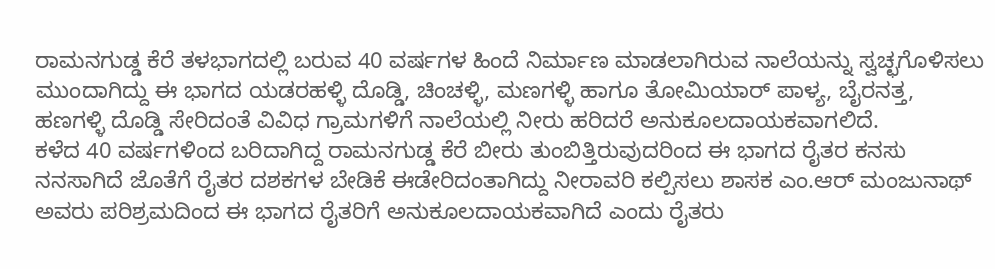ರಾಮನಗುಡ್ಡ ಕೆರೆ ತಳಭಾಗದಲ್ಲಿ ಬರುವ 40 ವರ್ಷಗಳ ಹಿಂದೆ ನಿರ್ಮಾಣ ಮಾಡಲಾಗಿರುವ ನಾಲೆಯನ್ನು ಸ್ವಚ್ಛಗೊಳಿಸಲು ಮುಂದಾಗಿದ್ದು ಈ ಭಾಗದ ಯಡರಹಳ್ಳಿ ದೊಡ್ಡಿ, ಚಿಂಚಳ್ಳಿ, ಮಣಗಳ್ಳಿ ಹಾಗೂ ತೋಮಿಯಾರ್ ಪಾಳ್ಯ, ಬೈರನತ್ತ, ಹಣಗಳ್ಳಿ ದೊಡ್ಡಿ ಸೇರಿದಂತೆ ವಿವಿಧ ಗ್ರಾಮಗಳಿಗೆ ನಾಲೆಯಲ್ಲಿ ನೀರು ಹರಿದರೆ ಅನುಕೂಲದಾಯಕವಾಗಲಿದೆ.
ಕಳೆದ 40 ವರ್ಷಗಳಿಂದ ಬರಿದಾಗಿದ್ದ ರಾಮನಗುಡ್ಡ ಕೆರೆ ಬೀರು ತುಂಬಿತ್ತಿರುವುದರಿಂದ ಈ ಭಾಗದ ರೈತರ ಕನಸು ನನಸಾಗಿದೆ ಜೊತೆಗೆ ರೈತರ ದಶಕಗಳ ಬೇಡಿಕೆ ಈಡೇರಿದಂತಾಗಿದ್ದು ನೀರಾವರಿ ಕಲ್ಪಿಸಲು ಶಾಸಕ ಎಂ.ಆರ್ ಮಂಜುನಾಥ್ ಅವರು ಪರಿಶ್ರಮದಿಂದ ಈ ಭಾಗದ ರೈತರಿಗೆ ಅನುಕೂಲದಾಯಕವಾಗಿದೆ ಎಂದು ರೈತರು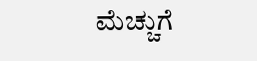ಮೆಚ್ಚುಗೆ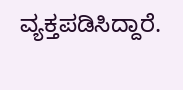ವ್ಯಕ್ತಪಡಿಸಿದ್ದಾರೆ.